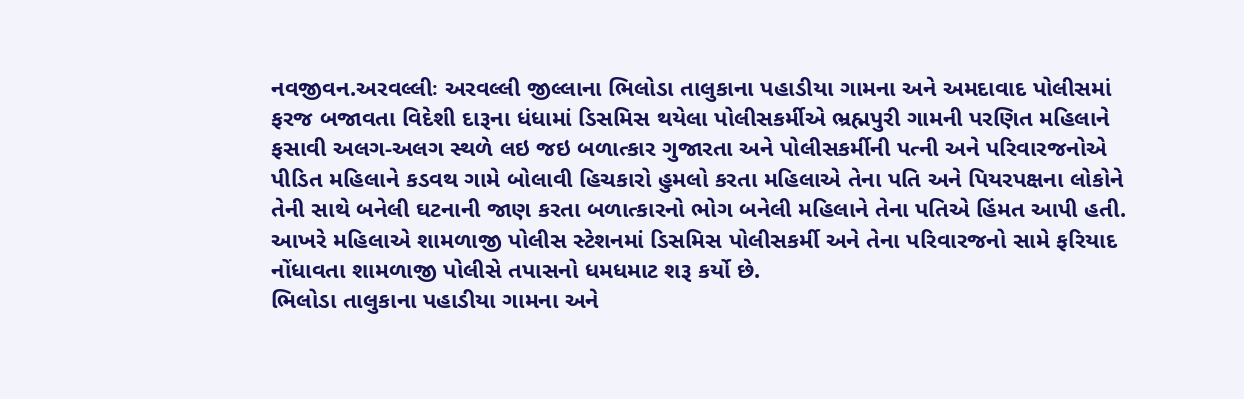નવજીવન.અરવલ્લીઃ અરવલ્લી જીલ્લાના ભિલોડા તાલુકાના પહાડીયા ગામના અને અમદાવાદ પોલીસમાં ફરજ બજાવતા વિદેશી દારૂના ધંધામાં ડિસમિસ થયેલા પોલીસકર્મીએ ભ્રહ્મપુરી ગામની પરણિત મહિલાને ફસાવી અલગ-અલગ સ્થળે લઇ જઇ બળાત્કાર ગુજારતા અને પોલીસકર્મીની પત્ની અને પરિવારજનોએ પીડિત મહિલાને કડવથ ગામે બોલાવી હિચકારો હુમલો કરતા મહિલાએ તેના પતિ અને પિયરપક્ષના લોકોને તેની સાથે બનેલી ઘટનાની જાણ કરતા બળાત્કારનો ભોગ બનેલી મહિલાને તેના પતિએ હિંમત આપી હતી. આખરે મહિલાએ શામળાજી પોલીસ સ્ટેશનમાં ડિસમિસ પોલીસકર્મી અને તેના પરિવારજનો સામે ફરિયાદ નોંધાવતા શામળાજી પોલીસે તપાસનો ધમધમાટ શરૂ કર્યો છે.
ભિલોડા તાલુકાના પહાડીયા ગામના અને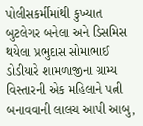પોલીસકર્મીમાંથી કુખ્યાત બુટલેગર બનેલા અને ડિસમિસ થયેલા પ્રભુદાસ સોમાભાઈ ડોડીયારે શામળાજીના ગ્રામ્ય વિસ્તારની એક મહિલાને પત્ની બનાવવાની લાલચ આપી આબુ,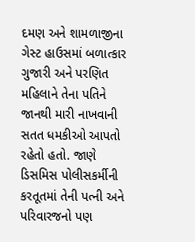દમણ અને શામળાજીના ગેસ્ટ હાઉસમાં બળાત્કાર ગુજારી અને પરણિત મહિલાને તેના પતિને જાનથી મારી નાખવાની સતત ધમકીઓ આપતો રહેતો હતો. જાણે ડિસમિસ પોલીસકર્મીની કરતૂતમાં તેની પત્ની અને પરિવારજનો પણ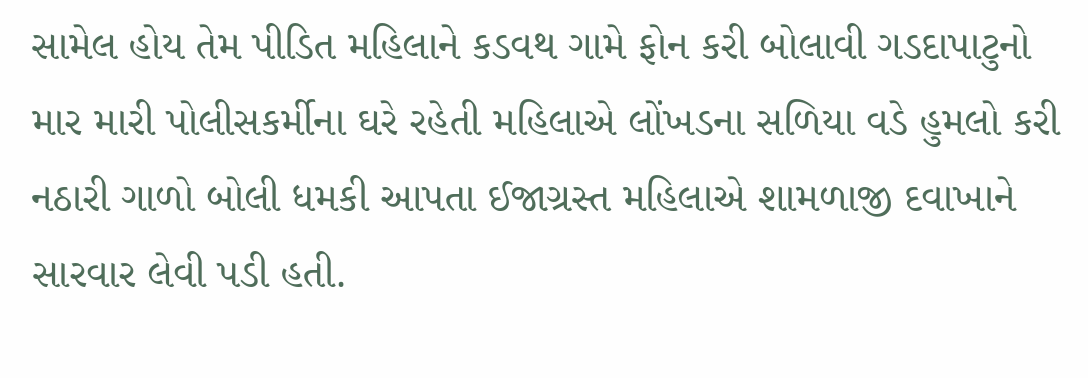સામેલ હોય તેમ પીડિત મહિલાને કડવથ ગામે ફોન કરી બોલાવી ગડદાપાટુનો માર મારી પોલીસકર્મીના ઘરે રહેતી મહિલાએ લોંખડના સળિયા વડે હુમલો કરી નઠારી ગાળો બોલી ધમકી આપતા ઈજાગ્રસ્ત મહિલાએ શામળાજી દવાખાને સારવાર લેવી પડી હતી.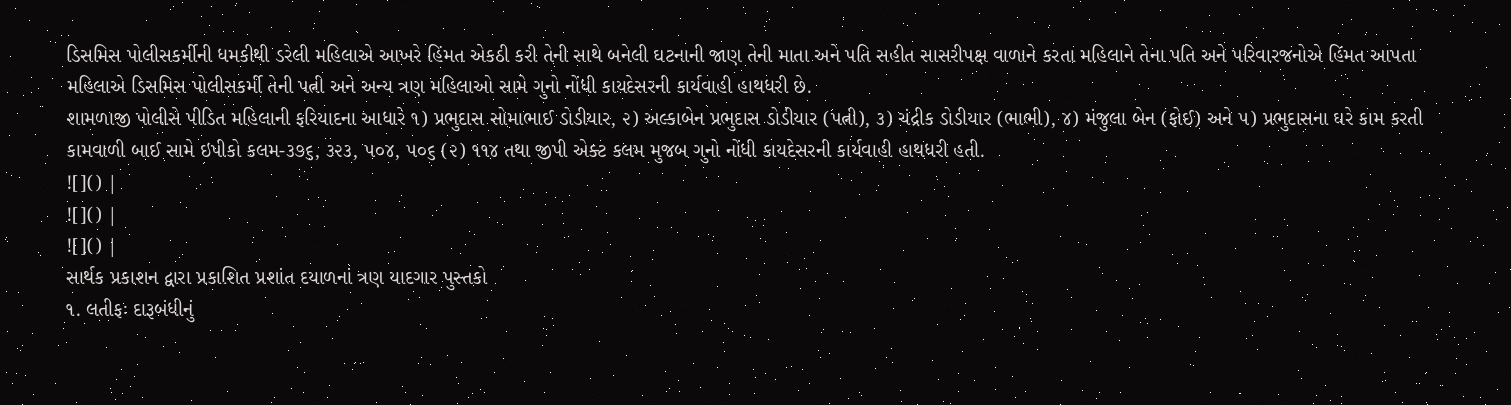ડિસમિસ પોલીસકર્મીની ધમકીથી ડરેલી મહિલાએ આખરે હિંમત એકઠી કરી તેની સાથે બનેલી ઘટનાની જાણ તેની માતા અને પતિ સહીત સાસરીપક્ષ વાળાને કરતા મહિલાને તેના પતિ અને પરિવારજનોએ હિંમત આપતા મહિલાએ ડિસમિસ પોલીસકર્મી તેની પત્ની અને અન્ય ત્રણ મહિલાઓ સામે ગુનો નોંધી કાયદેસરની કાર્યવાહી હાથધરી છે.
શામળાજી પોલીસે પીડિત મહિલાની ફરિયાદના આધારે ૧) પ્રભુદાસ સોમાભાઈ ડોડીયાર, ૨) અલ્કાબેન પ્રભુદાસ ડોડીયાર (પત્ની), ૩) ચંદ્રીક ડોડીયાર (ભાભી), ૪) મંજુલા બેન (ફોઈ) અને ૫) પ્રભુદાસના ઘરે કામ કરતી કામવાળી બાઈ સામે ઇપીકો કલમ-૩૭૬, ૩૨૩, ૫૦૪, ૫૦૬ (૨) ૧૧૪ તથા જીપી એક્ટ કલમ મુજબ ગુનો નોંધી કાયદેસરની કાર્યવાહી હાથધરી હતી.
![]() |
![]() |
![]() |
સાર્થક પ્રકાશન દ્વારા પ્રકાશિત પ્રશાંત દયાળનાં ત્રણ યાદગાર પુસ્તકો
૧. લતીફઃ દારૂબંધીનું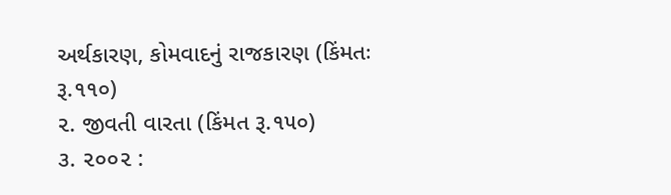અર્થકારણ, કોમવાદનું રાજકારણ (કિંમતઃ રૂ.૧૧૦)
૨. જીવતી વારતા (કિંમત રૂ.૧૫૦)
૩. ૨૦૦૨ :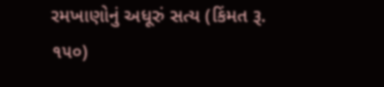રમખાણોનું અધૂરું સત્ય (કિંમત રૂ. ૧૫૦)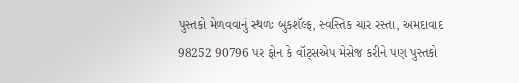પુસ્તકો મેળવવાનું સ્થળઃ બુકશૅલ્ફ, સ્વસ્તિક ચાર રસ્તા, અમદાવાદ
98252 90796 પર ફોન કે વૉટ્સએપ મેસેજ કરીને પણ પુસ્તકો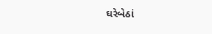ઘરેબેઠાં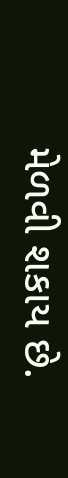મેળવી શકાય છે.